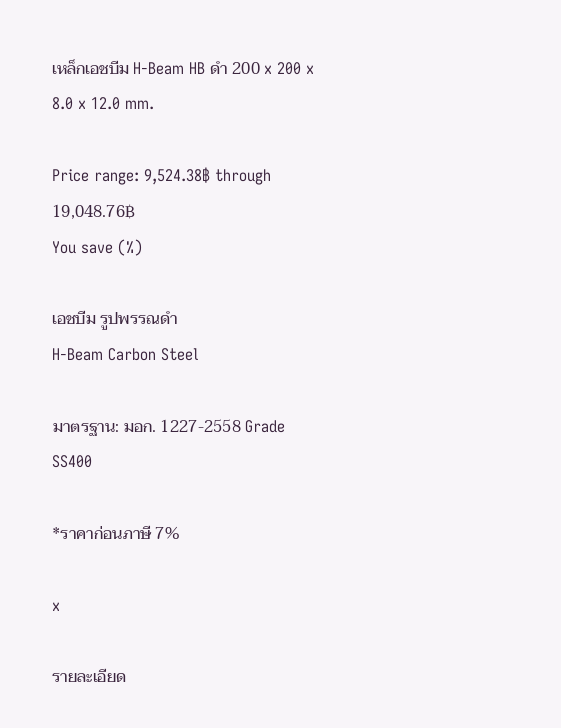เหล็กเอชบีม H-Beam HB ดำ 200 x 200 x 8.0 x 12.0 mm.

Price range: 9,524.38฿ through 19,048.76฿
You save (%)

เอชบีม รูปพรรณดำ
H-Beam Carbon Steel

มาตรฐาน: มอก. 1227-2558 Grade SS400

*ราคาก่อนภาษี 7%

x

รายละเอียด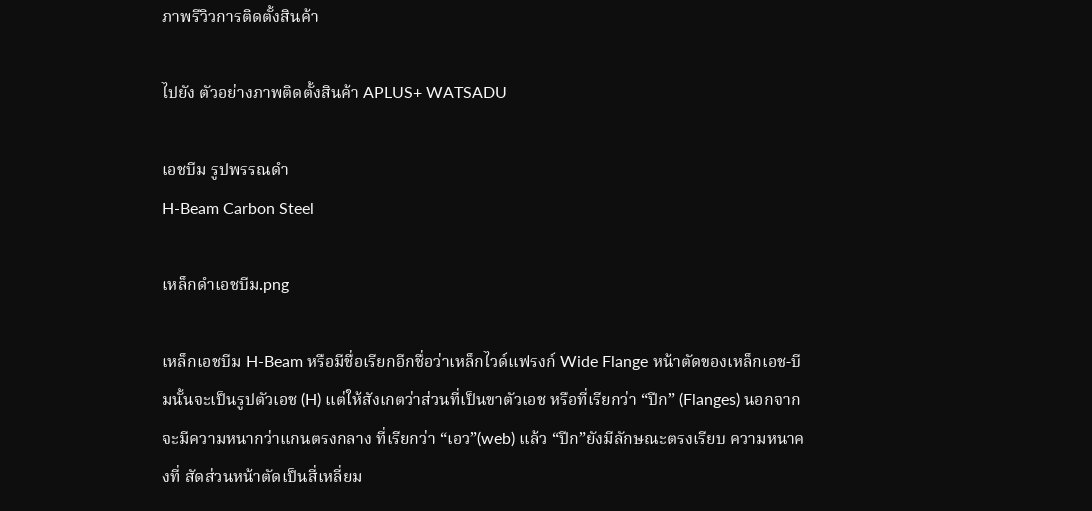ภาพรีวิวการติดตั้งสินค้า

ไปยัง ตัวอย่างภาพติดตั้งสินค้า APLUS+ WATSADU

เอชบีม รูปพรรณดำ
H-Beam Carbon Steel

เหล็กดำเอชบีม.png

เหล็กเอชบีม H-Beam หรือมีชื่อเรียกอีกชื่อว่าเหล็กไวด์แฟรงก์ Wide Flange หน้าตัดของเหล็กเอช-บีมนั้นจะเป็นรูปตัวเอช (H) แต่ให้สังเกตว่าส่วนที่เป็นขาตัวเอช หรือที่เรียกว่า “ปีก” (Flanges) นอกจากจะมีความหนากว่าแกนตรงกลาง ที่เรียกว่า “เอว”(web) แล้ว “ปีก”ยังมีลักษณะตรงเรียบ ความหนาคงที่ สัดส่วนหน้าตัดเป็นสี่เหลี่ยม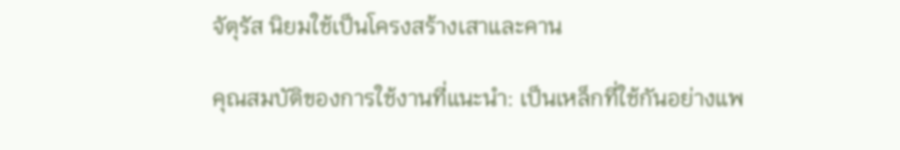จัตุรัส นิยมใช้เป็นโครงสร้างเสาและคาน

คุณสมบัติของการใช้งานที่แนะนำ: เป็นเหล็กที่ใช้กันอย่างแพ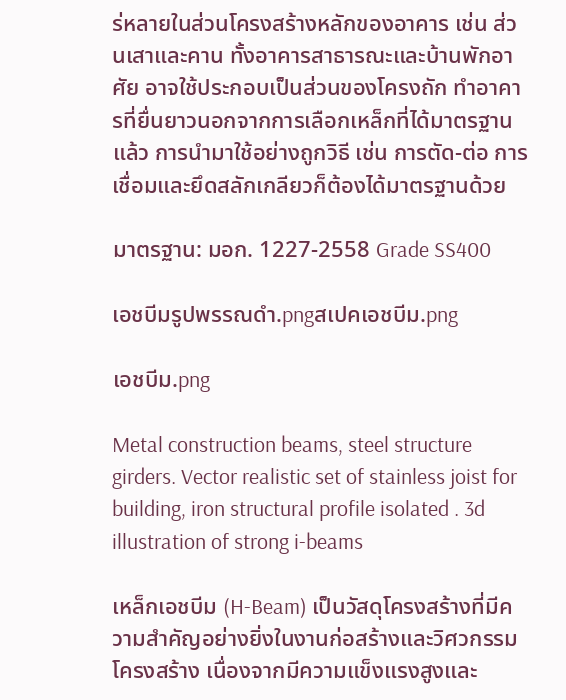ร่หลายในส่วนโครงสร้างหลักของอาคาร เช่น ส่วนเสาและคาน ทั้งอาคารสาธารณะและบ้านพักอาศัย อาจใช้ประกอบเป็นส่วนของโครงถัก ทำอาคารที่ยื่นยาวนอกจากการเลือกเหล็กที่ได้มาตรฐานแล้ว การนำมาใช้อย่างถูกวิธี เช่น การตัด-ต่อ การเชื่อมและยึดสลักเกลียวก็ต้องได้มาตรฐานด้วย

มาตรฐาน: มอก. 1227-2558 Grade SS400

เอชบีมรูปพรรณดำ.pngสเปคเอชบีม.png

เอชบีม.png

Metal construction beams, steel structure girders. Vector realistic set of stainless joist for building, iron structural profile isolated . 3d illustration of strong i-beams

เหล็กเอชบีม (H-Beam) เป็นวัสดุโครงสร้างที่มีความสำคัญอย่างยิ่งในงานก่อสร้างและวิศวกรรมโครงสร้าง เนื่องจากมีความแข็งแรงสูงและ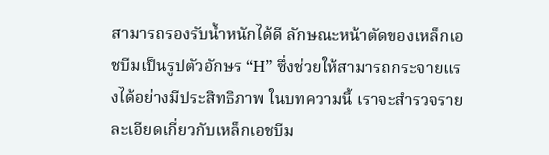สามารถรองรับน้ำหนักได้ดี ลักษณะหน้าตัดของเหล็กเอชบีมเป็นรูปตัวอักษร “H” ซึ่งช่วยให้สามารถกระจายแรงได้อย่างมีประสิทธิภาพ ในบทความนี้ เราจะสำรวจรายละเอียดเกี่ยวกับเหล็กเอชบีม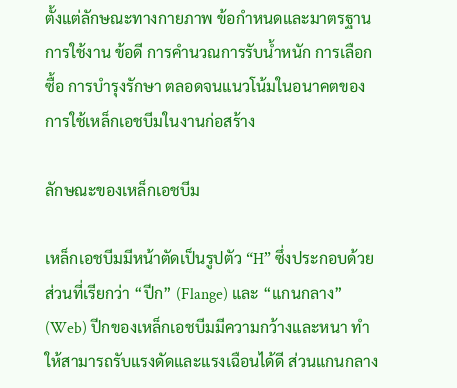ตั้งแต่ลักษณะทางกายภาพ ข้อกำหนดและมาตรฐาน การใช้งาน ข้อดี การคำนวณการรับน้ำหนัก การเลือกซื้อ การบำรุงรักษา ตลอดจนแนวโน้มในอนาคตของการใช้เหล็กเอชบีมในงานก่อสร้าง

ลักษณะของเหล็กเอชบีม

เหล็กเอชบีมมีหน้าตัดเป็นรูปตัว “H” ซึ่งประกอบด้วยส่วนที่เรียกว่า “ปีก” (Flange) และ “แกนกลาง” (Web) ปีกของเหล็กเอชบีมมีความกว้างและหนา ทำให้สามารถรับแรงดัดและแรงเฉือนได้ดี ส่วนแกนกลาง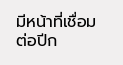มีหน้าที่เชื่อมต่อปีก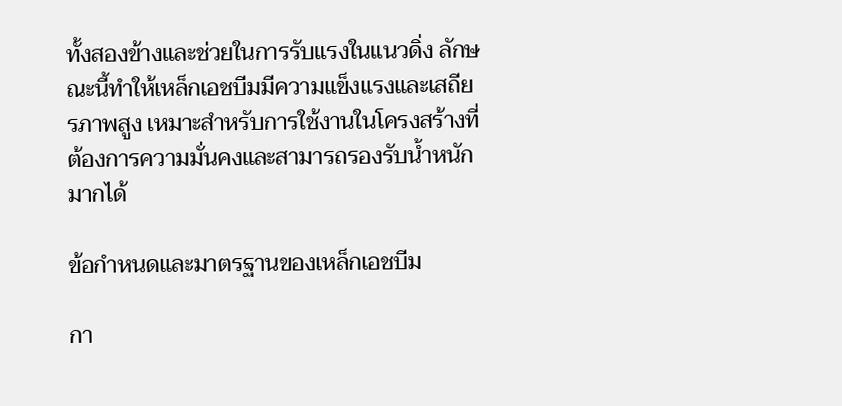ทั้งสองข้างและช่วยในการรับแรงในแนวดิ่ง ลักษณะนี้ทำให้เหล็กเอชบีมมีความแข็งแรงและเสถียรภาพสูง เหมาะสำหรับการใช้งานในโครงสร้างที่ต้องการความมั่นคงและสามารถรองรับน้ำหนักมากได้

ข้อกำหนดและมาตรฐานของเหล็กเอชบีม

กา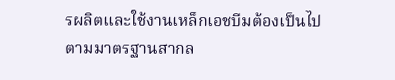รผลิตและใช้งานเหล็กเอชบีมต้องเป็นไปตามมาตรฐานสากล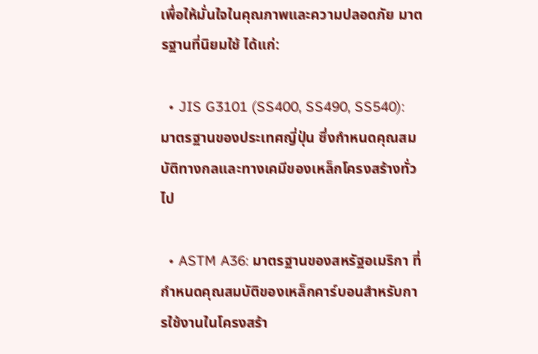เพื่อให้มั่นใจในคุณภาพและความปลอดภัย มาตรฐานที่นิยมใช้ ได้แก่:

  • JIS G3101 (SS400, SS490, SS540): มาตรฐานของประเทศญี่ปุ่น ซึ่งกำหนดคุณสมบัติทางกลและทางเคมีของเหล็กโครงสร้างทั่วไป

  • ASTM A36: มาตรฐานของสหรัฐอเมริกา ที่กำหนดคุณสมบัติของเหล็กคาร์บอนสำหรับการใช้งานในโครงสร้า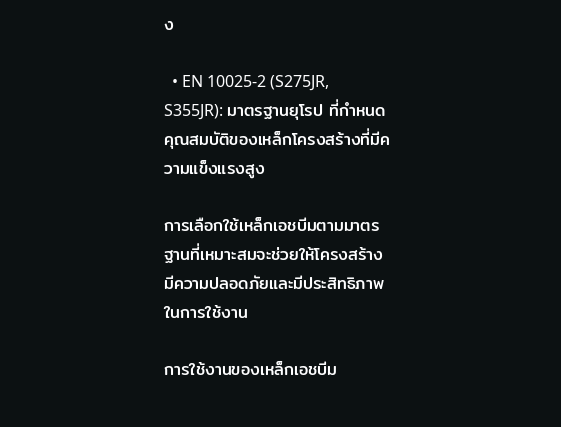ง

  • EN 10025-2 (S275JR, S355JR): มาตรฐานยุโรป ที่กำหนดคุณสมบัติของเหล็กโครงสร้างที่มีความแข็งแรงสูง

การเลือกใช้เหล็กเอชบีมตามมาตรฐานที่เหมาะสมจะช่วยให้โครงสร้างมีความปลอดภัยและมีประสิทธิภาพในการใช้งาน

การใช้งานของเหล็กเอชบีม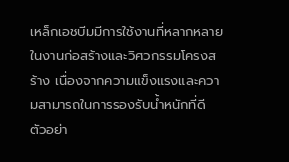เหล็กเอชบีมมีการใช้งานที่หลากหลายในงานก่อสร้างและวิศวกรรมโครงสร้าง เนื่องจากความแข็งแรงและความสามารถในการรองรับน้ำหนักที่ดี ตัวอย่า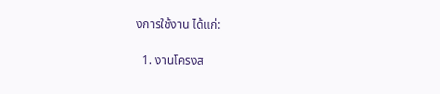งการใช้งาน ได้แก่:

  1. งานโครงส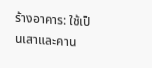ร้างอาคาร: ใช้เป็นเสาและคาน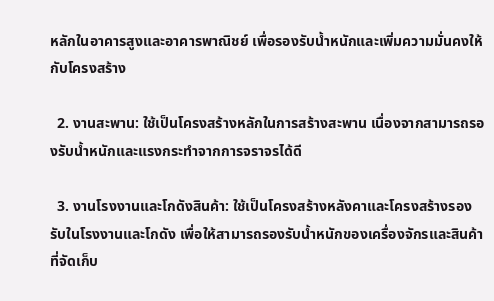หลักในอาคารสูงและอาคารพาณิชย์ เพื่อรองรับน้ำหนักและเพิ่มความมั่นคงให้กับโครงสร้าง

  2. งานสะพาน: ใช้เป็นโครงสร้างหลักในการสร้างสะพาน เนื่องจากสามารถรองรับน้ำหนักและแรงกระทำจากการจราจรได้ดี

  3. งานโรงงานและโกดังสินค้า: ใช้เป็นโครงสร้างหลังคาและโครงสร้างรองรับในโรงงานและโกดัง เพื่อให้สามารถรองรับน้ำหนักของเครื่องจักรและสินค้าที่จัดเก็บ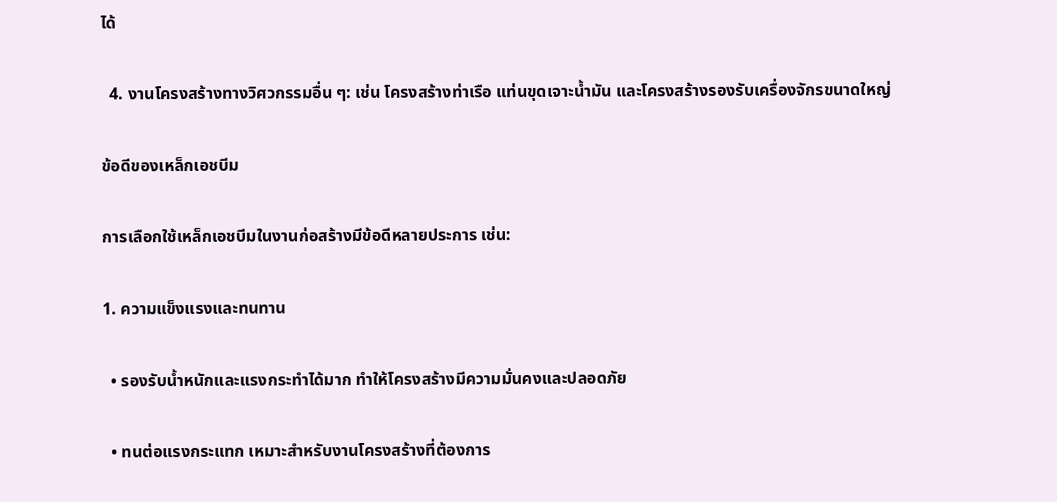ได้

  4. งานโครงสร้างทางวิศวกรรมอื่น ๆ: เช่น โครงสร้างท่าเรือ แท่นขุดเจาะน้ำมัน และโครงสร้างรองรับเครื่องจักรขนาดใหญ่

ข้อดีของเหล็กเอชบีม

การเลือกใช้เหล็กเอชบีมในงานก่อสร้างมีข้อดีหลายประการ เช่น:

1. ความแข็งแรงและทนทาน

  • รองรับน้ำหนักและแรงกระทำได้มาก ทำให้โครงสร้างมีความมั่นคงและปลอดภัย

  • ทนต่อแรงกระแทก เหมาะสำหรับงานโครงสร้างที่ต้องการ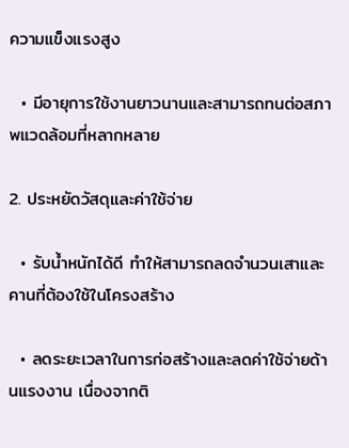ความแข็งแรงสูง

  • มีอายุการใช้งานยาวนานและสามารถทนต่อสภาพแวดล้อมที่หลากหลาย

2. ประหยัดวัสดุและค่าใช้จ่าย

  • รับน้ำหนักได้ดี ทำให้สามารถลดจำนวนเสาและคานที่ต้องใช้ในโครงสร้าง

  • ลดระยะเวลาในการก่อสร้างและลดค่าใช้จ่ายด้านแรงงาน เนื่องจากติ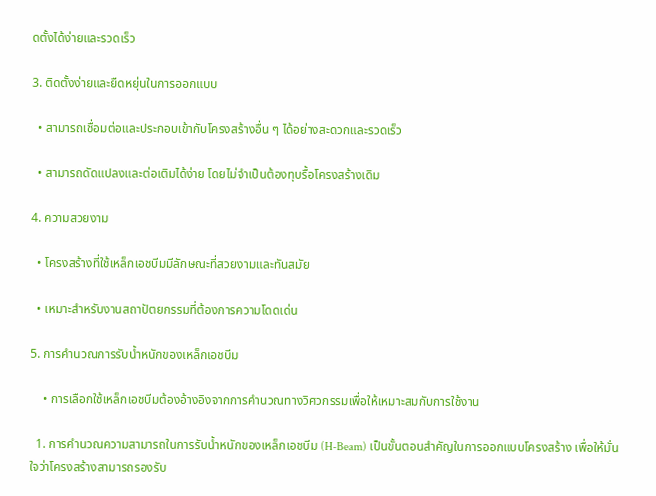ดตั้งได้ง่ายและรวดเร็ว

3. ติดตั้งง่ายและยืดหยุ่นในการออกแบบ

  • สามารถเชื่อมต่อและประกอบเข้ากับโครงสร้างอื่น ๆ ได้อย่างสะดวกและรวดเร็ว

  • สามารถดัดแปลงและต่อเติมได้ง่าย โดยไม่จำเป็นต้องทุบรื้อโครงสร้างเดิม

4. ความสวยงาม

  • โครงสร้างที่ใช้เหล็กเอชบีมมีลักษณะที่สวยงามและทันสมัย

  • เหมาะสำหรับงานสถาปัตยกรรมที่ต้องการความโดดเด่น

5. การคำนวณการรับน้ำหนักของเหล็กเอชบีม

    • การเลือกใช้เหล็กเอชบีมต้องอ้างอิงจากการคำนวณทางวิศวกรรมเพื่อให้เหมาะสมกับการใช้งาน

  1. การคำนวณความสามารถในการรับน้ำหนักของเหล็กเอชบีม (H-Beam) เป็นขั้นตอนสำคัญในการออกแบบโครงสร้าง เพื่อให้มั่นใจว่าโครงสร้างสามารถรองรับ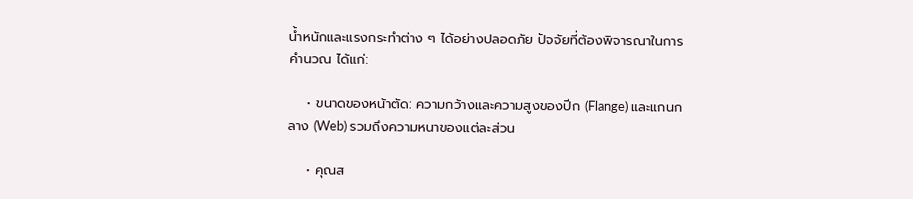น้ำหนักและแรงกระทำต่าง ๆ ได้อย่างปลอดภัย ปัจจัยที่ต้องพิจารณาในการคำนวณ ได้แก่:

    • ขนาดของหน้าตัด: ความกว้างและความสูงของปีก (Flange) และแกนกลาง (Web) รวมถึงความหนาของแต่ละส่วน

    • คุณส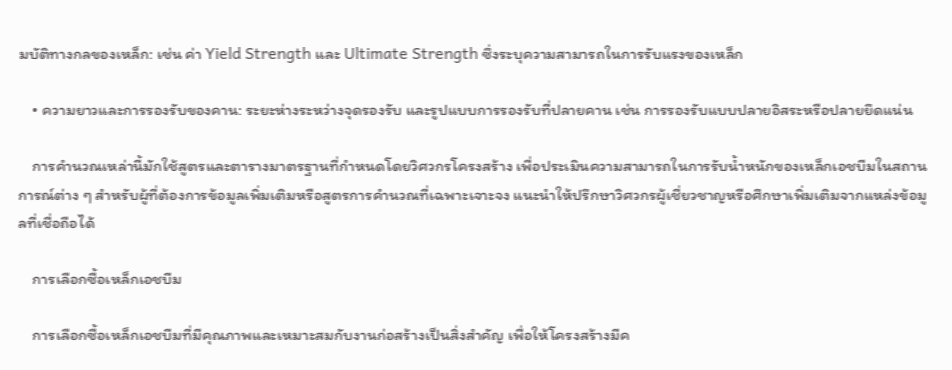มบัติทางกลของเหล็ก: เช่น ค่า Yield Strength และ Ultimate Strength ซึ่งระบุความสามารถในการรับแรงของเหล็ก

    • ความยาวและการรองรับของคาน: ระยะห่างระหว่างจุดรองรับ และรูปแบบการรองรับที่ปลายคาน เช่น การรองรับแบบปลายอิสระหรือปลายยึดแน่น

    การคำนวณเหล่านี้มักใช้สูตรและตารางมาตรฐานที่กำหนดโดยวิศวกรโครงสร้าง เพื่อประเมินความสามารถในการรับน้ำหนักของเหล็กเอชบีมในสถานการณ์ต่าง ๆ สำหรับผู้ที่ต้องการข้อมูลเพิ่มเติมหรือสูตรการคำนวณที่เฉพาะเจาะจง แนะนำให้ปรึกษาวิศวกรผู้เชี่ยวชาญหรือศึกษาเพิ่มเติมจากแหล่งข้อมูลที่เชื่อถือได้

    การเลือกซื้อเหล็กเอชบีม

    การเลือกซื้อเหล็กเอชบีมที่มีคุณภาพและเหมาะสมกับงานก่อสร้างเป็นสิ่งสำคัญ เพื่อให้โครงสร้างมีค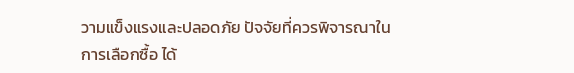วามแข็งแรงและปลอดภัย ปัจจัยที่ควรพิจารณาในการเลือกซื้อ ได้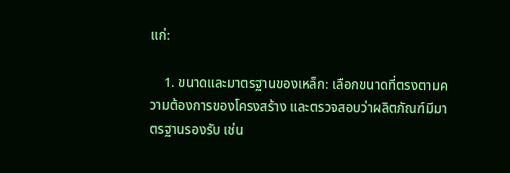แก่:

    1. ขนาดและมาตรฐานของเหล็ก: เลือกขนาดที่ตรงตามความต้องการของโครงสร้าง และตรวจสอบว่าผลิตภัณฑ์มีมาตรฐานรองรับ เช่น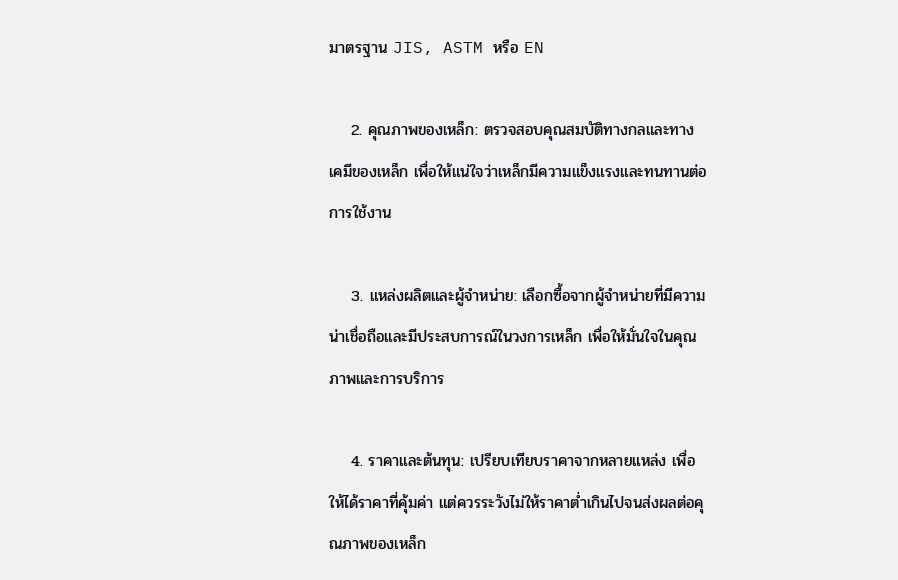มาตรฐาน JIS, ASTM หรือ EN

    2. คุณภาพของเหล็ก: ตรวจสอบคุณสมบัติทางกลและทางเคมีของเหล็ก เพื่อให้แน่ใจว่าเหล็กมีความแข็งแรงและทนทานต่อการใช้งาน

    3. แหล่งผลิตและผู้จำหน่าย: เลือกซื้อจากผู้จำหน่ายที่มีความน่าเชื่อถือและมีประสบการณ์ในวงการเหล็ก เพื่อให้มั่นใจในคุณภาพและการบริการ

    4. ราคาและต้นทุน: เปรียบเทียบราคาจากหลายแหล่ง เพื่อให้ได้ราคาที่คุ้มค่า แต่ควรระวังไม่ให้ราคาต่ำเกินไปจนส่งผลต่อคุณภาพของเหล็ก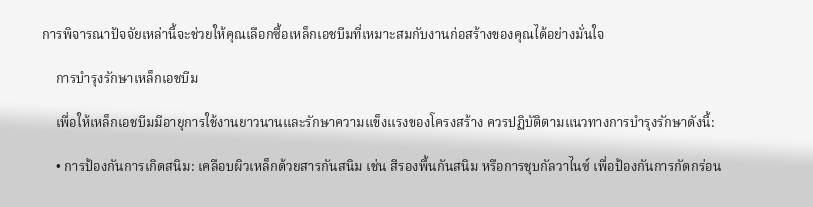การพิจารณาปัจจัยเหล่านี้จะช่วยให้คุณเลือกซื้อเหล็กเอชบีมที่เหมาะสมกับงานก่อสร้างของคุณได้อย่างมั่นใจ

    การบำรุงรักษาเหล็กเอชบีม

    เพื่อให้เหล็กเอชบีมมีอายุการใช้งานยาวนานและรักษาความแข็งแรงของโครงสร้าง ควรปฏิบัติตามแนวทางการบำรุงรักษาดังนี้:

    • การป้องกันการเกิดสนิม: เคลือบผิวเหล็กด้วยสารกันสนิม เช่น สีรองพื้นกันสนิม หรือการชุบกัลวาไนซ์ เพื่อป้องกันการกัดกร่อน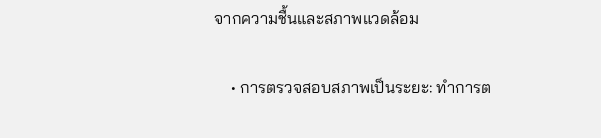จากความชื้นและสภาพแวดล้อม

    • การตรวจสอบสภาพเป็นระยะ: ทำการต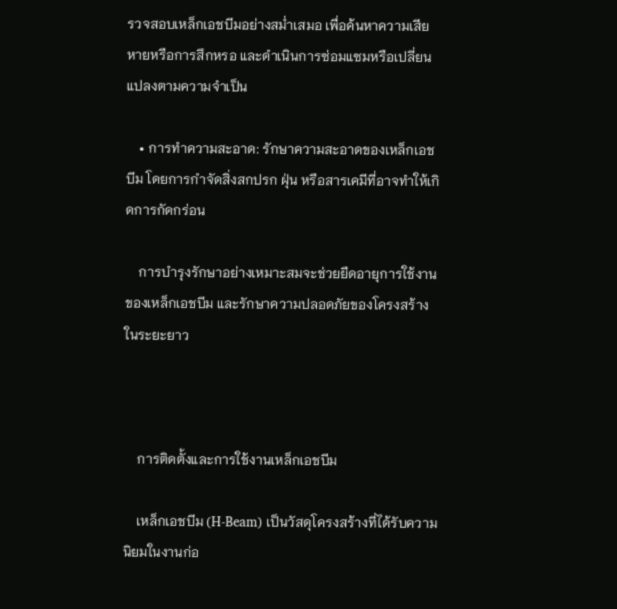รวจสอบเหล็กเอชบีมอย่างสม่ำเสมอ เพื่อค้นหาความเสียหายหรือการสึกหรอ และดำเนินการซ่อมแซมหรือเปลี่ยนแปลงตามความจำเป็น

    • การทำความสะอาด: รักษาความสะอาดของเหล็กเอชบีม โดยการกำจัดสิ่งสกปรก ฝุ่น หรือสารเคมีที่อาจทำให้เกิดการกัดกร่อน

    การบำรุงรักษาอย่างเหมาะสมจะช่วยยืดอายุการใช้งานของเหล็กเอชบีม และรักษาความปลอดภัยของโครงสร้างในระยะยาว



    การติดตั้งและการใช้งานเหล็กเอชบีม

    เหล็กเอชบีม (H-Beam) เป็นวัสดุโครงสร้างที่ได้รับความนิยมในงานก่อ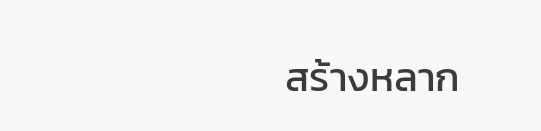สร้างหลาก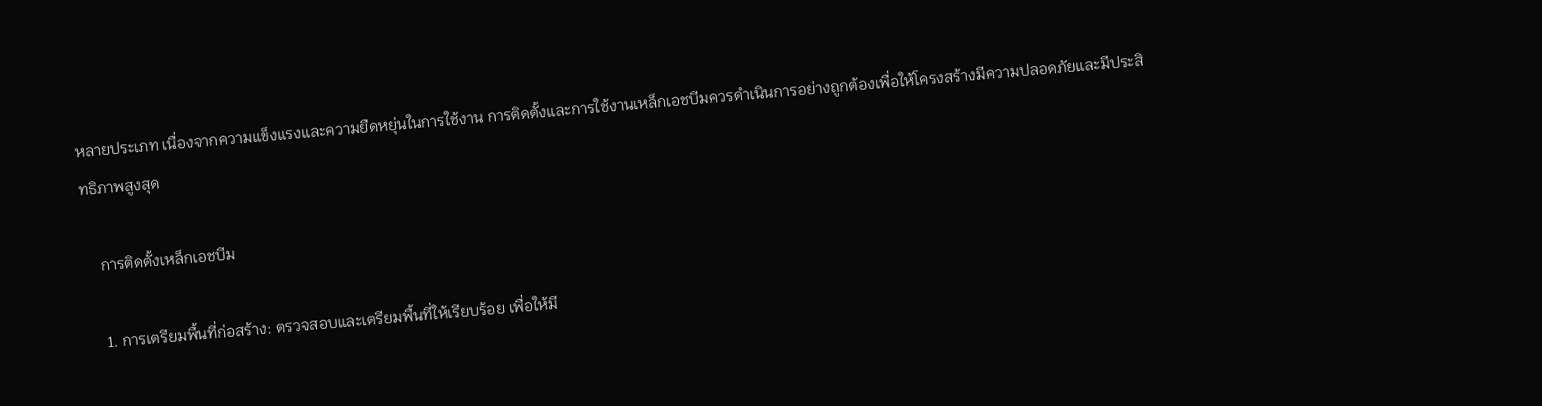หลายประเภท เนื่องจากความแข็งแรงและความยืดหยุ่นในการใช้งาน การติดตั้งและการใช้งานเหล็กเอชบีมควรดำเนินการอย่างถูกต้องเพื่อให้โครงสร้างมีความปลอดภัยและมีประสิทธิภาพสูงสุด

    การติดตั้งเหล็กเอชบีม

    1. การเตรียมพื้นที่ก่อสร้าง: ตรวจสอบและเตรียมพื้นที่ให้เรียบร้อย เพื่อให้มี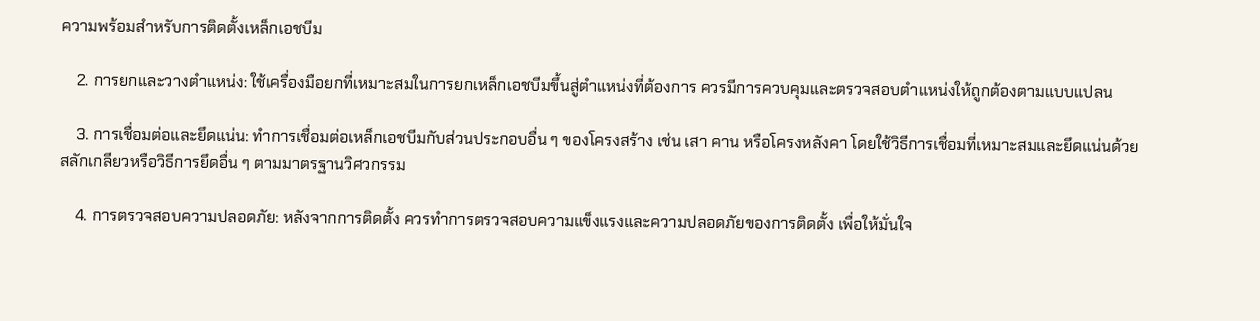ความพร้อมสำหรับการติดตั้งเหล็กเอชบีม

    2. การยกและวางตำแหน่ง: ใช้เครื่องมือยกที่เหมาะสมในการยกเหล็กเอชบีมขึ้นสู่ตำแหน่งที่ต้องการ ควรมีการควบคุมและตรวจสอบตำแหน่งให้ถูกต้องตามแบบแปลน

    3. การเชื่อมต่อและยึดแน่น: ทำการเชื่อมต่อเหล็กเอชบีมกับส่วนประกอบอื่น ๆ ของโครงสร้าง เช่น เสา คาน หรือโครงหลังคา โดยใช้วิธีการเชื่อมที่เหมาะสมและยึดแน่นด้วยสลักเกลียวหรือวิธีการยึดอื่น ๆ ตามมาตรฐานวิศวกรรม

    4. การตรวจสอบความปลอดภัย: หลังจากการติดตั้ง ควรทำการตรวจสอบความแข็งแรงและความปลอดภัยของการติดตั้ง เพื่อให้มั่นใจ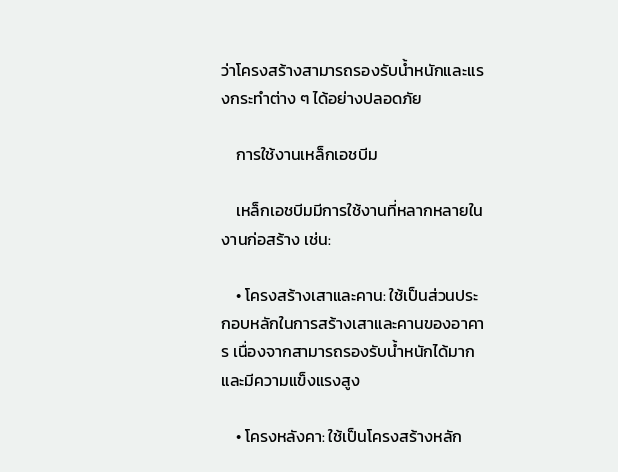ว่าโครงสร้างสามารถรองรับน้ำหนักและแรงกระทำต่าง ๆ ได้อย่างปลอดภัย

    การใช้งานเหล็กเอชบีม

    เหล็กเอชบีมมีการใช้งานที่หลากหลายในงานก่อสร้าง เช่น:

    • โครงสร้างเสาและคาน: ใช้เป็นส่วนประกอบหลักในการสร้างเสาและคานของอาคาร เนื่องจากสามารถรองรับน้ำหนักได้มากและมีความแข็งแรงสูง

    • โครงหลังคา: ใช้เป็นโครงสร้างหลัก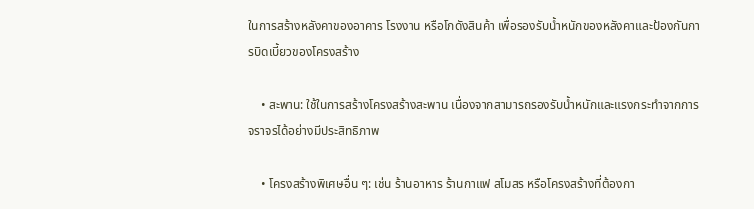ในการสร้างหลังคาของอาคาร โรงงาน หรือโกดังสินค้า เพื่อรองรับน้ำหนักของหลังคาและป้องกันการบิดเบี้ยวของโครงสร้าง

    • สะพาน: ใช้ในการสร้างโครงสร้างสะพาน เนื่องจากสามารถรองรับน้ำหนักและแรงกระทำจากการจราจรได้อย่างมีประสิทธิภาพ

    • โครงสร้างพิเศษอื่น ๆ: เช่น ร้านอาหาร ร้านกาแฟ สโมสร หรือโครงสร้างที่ต้องกา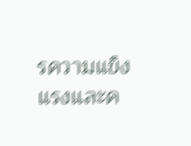รความแข็งแรงและค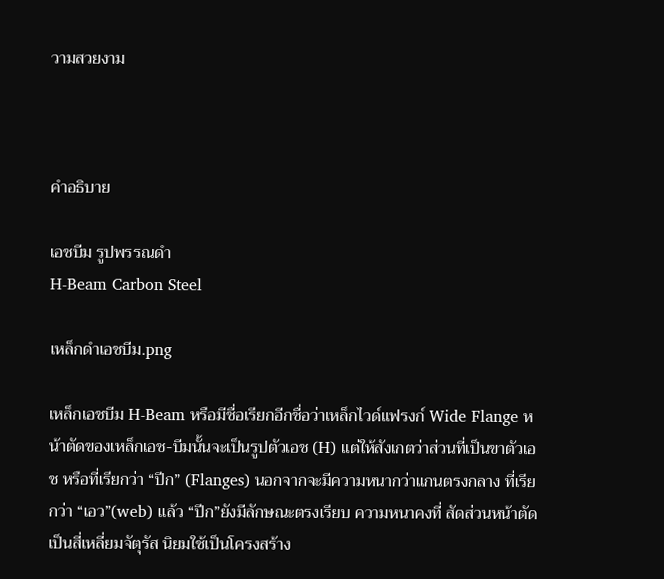วามสวยงาม



คำอธิบาย

เอชบีม รูปพรรณดำ
H-Beam Carbon Steel

เหล็กดำเอชบีม.png

เหล็กเอชบีม H-Beam หรือมีชื่อเรียกอีกชื่อว่าเหล็กไวด์แฟรงก์ Wide Flange หน้าตัดของเหล็กเอช-บีมนั้นจะเป็นรูปตัวเอช (H) แต่ให้สังเกตว่าส่วนที่เป็นขาตัวเอช หรือที่เรียกว่า “ปีก” (Flanges) นอกจากจะมีความหนากว่าแกนตรงกลาง ที่เรียกว่า “เอว”(web) แล้ว “ปีก”ยังมีลักษณะตรงเรียบ ความหนาคงที่ สัดส่วนหน้าตัดเป็นสี่เหลี่ยมจัตุรัส นิยมใช้เป็นโครงสร้าง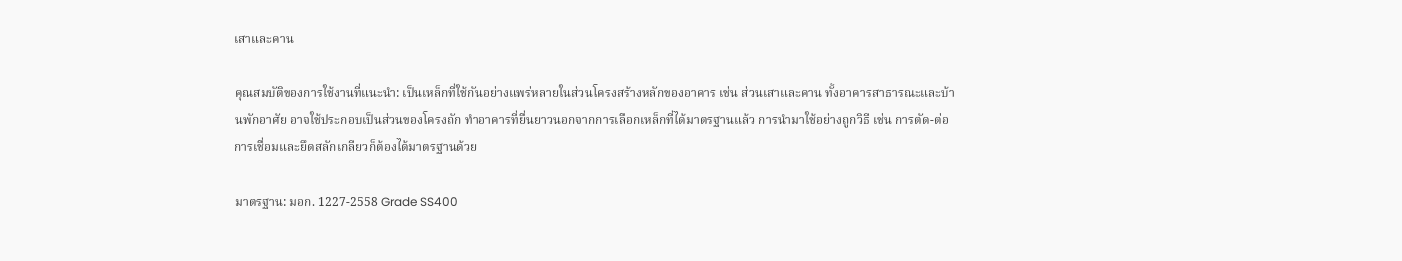เสาและคาน

คุณสมบัติของการใช้งานที่แนะนำ: เป็นเหล็กที่ใช้กันอย่างแพร่หลายในส่วนโครงสร้างหลักของอาคาร เช่น ส่วนเสาและคาน ทั้งอาคารสาธารณะและบ้านพักอาศัย อาจใช้ประกอบเป็นส่วนของโครงถัก ทำอาคารที่ยื่นยาวนอกจากการเลือกเหล็กที่ได้มาตรฐานแล้ว การนำมาใช้อย่างถูกวิธี เช่น การตัด-ต่อ การเชื่อมและยึดสลักเกลียวก็ต้องได้มาตรฐานด้วย

มาตรฐาน: มอก. 1227-2558 Grade SS400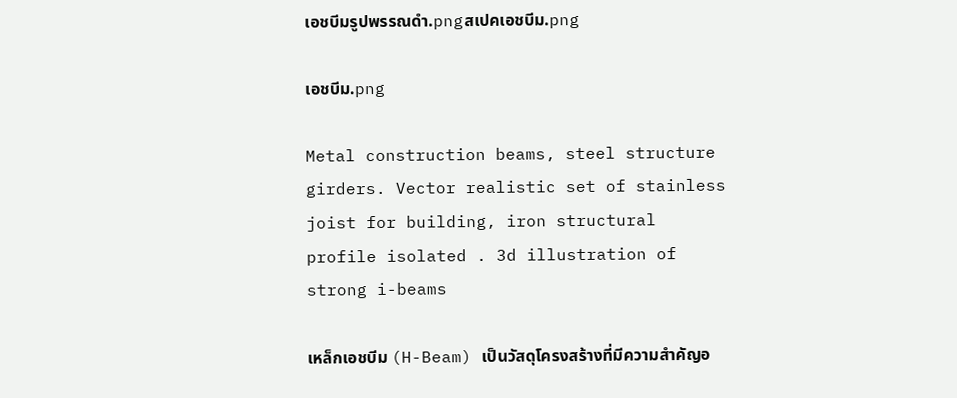เอชบีมรูปพรรณดำ.pngสเปคเอชบีม.png

เอชบีม.png

Metal construction beams, steel structure girders. Vector realistic set of stainless joist for building, iron structural profile isolated . 3d illustration of strong i-beams

เหล็กเอชบีม (H-Beam) เป็นวัสดุโครงสร้างที่มีความสำคัญอ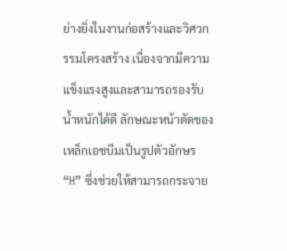ย่างยิ่งในงานก่อสร้างและวิศวกรรมโครงสร้าง เนื่องจากมีความแข็งแรงสูงและสามารถรองรับน้ำหนักได้ดี ลักษณะหน้าตัดของเหล็กเอชบีมเป็นรูปตัวอักษร “H” ซึ่งช่วยให้สามารถกระจาย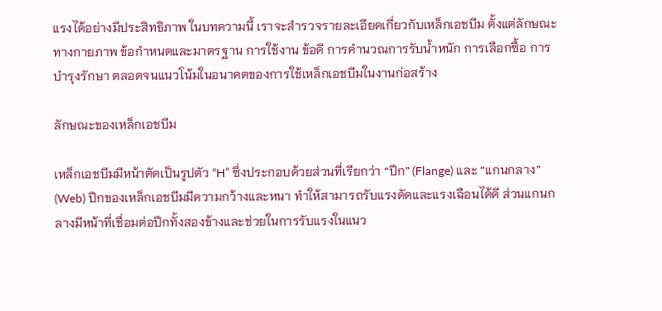แรงได้อย่างมีประสิทธิภาพ ในบทความนี้ เราจะสำรวจรายละเอียดเกี่ยวกับเหล็กเอชบีม ตั้งแต่ลักษณะทางกายภาพ ข้อกำหนดและมาตรฐาน การใช้งาน ข้อดี การคำนวณการรับน้ำหนัก การเลือกซื้อ การบำรุงรักษา ตลอดจนแนวโน้มในอนาคตของการใช้เหล็กเอชบีมในงานก่อสร้าง

ลักษณะของเหล็กเอชบีม

เหล็กเอชบีมมีหน้าตัดเป็นรูปตัว “H” ซึ่งประกอบด้วยส่วนที่เรียกว่า “ปีก” (Flange) และ “แกนกลาง” (Web) ปีกของเหล็กเอชบีมมีความกว้างและหนา ทำให้สามารถรับแรงดัดและแรงเฉือนได้ดี ส่วนแกนกลางมีหน้าที่เชื่อมต่อปีกทั้งสองข้างและช่วยในการรับแรงในแนว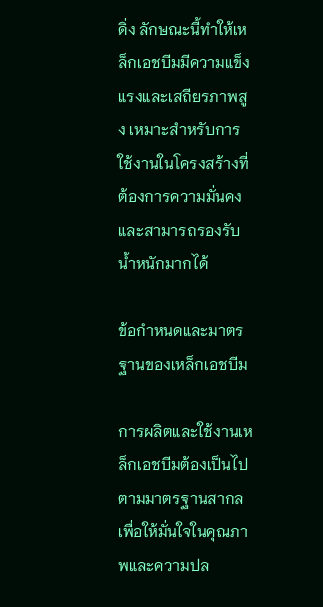ดิ่ง ลักษณะนี้ทำให้เหล็กเอชบีมมีความแข็งแรงและเสถียรภาพสูง เหมาะสำหรับการใช้งานในโครงสร้างที่ต้องการความมั่นคงและสามารถรองรับน้ำหนักมากได้

ข้อกำหนดและมาตรฐานของเหล็กเอชบีม

การผลิตและใช้งานเหล็กเอชบีมต้องเป็นไปตามมาตรฐานสากลเพื่อให้มั่นใจในคุณภาพและความปล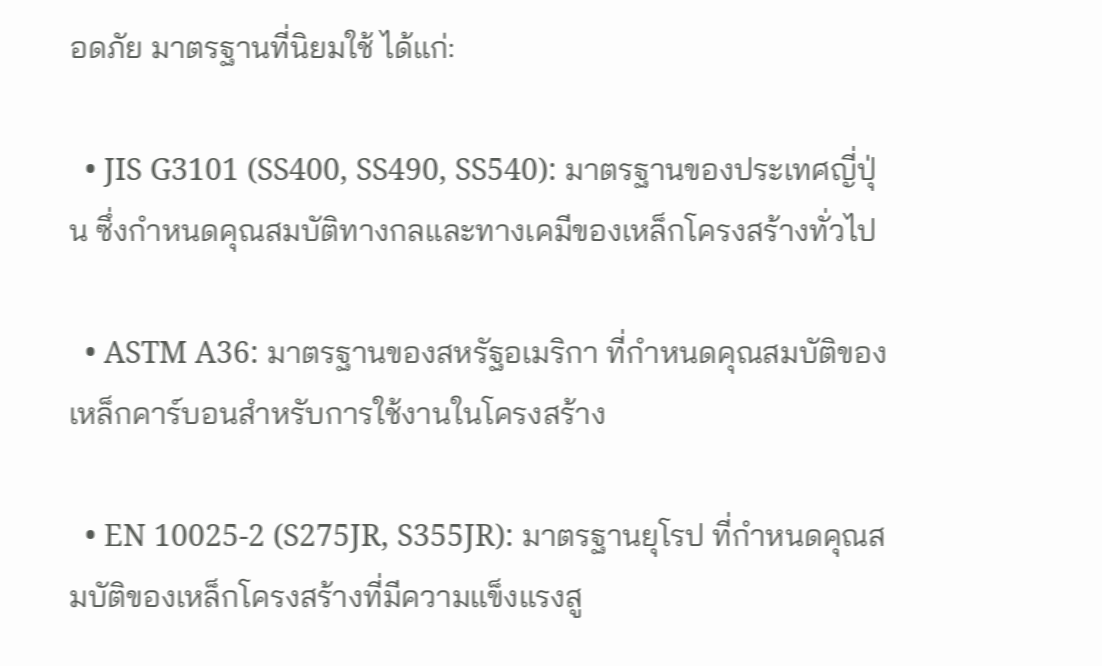อดภัย มาตรฐานที่นิยมใช้ ได้แก่:

  • JIS G3101 (SS400, SS490, SS540): มาตรฐานของประเทศญี่ปุ่น ซึ่งกำหนดคุณสมบัติทางกลและทางเคมีของเหล็กโครงสร้างทั่วไป

  • ASTM A36: มาตรฐานของสหรัฐอเมริกา ที่กำหนดคุณสมบัติของเหล็กคาร์บอนสำหรับการใช้งานในโครงสร้าง

  • EN 10025-2 (S275JR, S355JR): มาตรฐานยุโรป ที่กำหนดคุณสมบัติของเหล็กโครงสร้างที่มีความแข็งแรงสู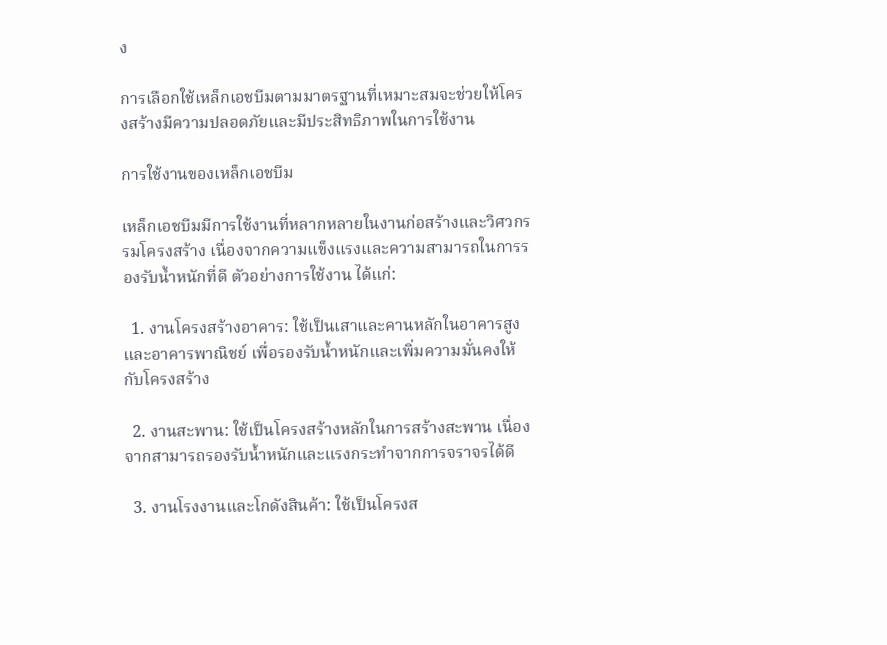ง

การเลือกใช้เหล็กเอชบีมตามมาตรฐานที่เหมาะสมจะช่วยให้โครงสร้างมีความปลอดภัยและมีประสิทธิภาพในการใช้งาน

การใช้งานของเหล็กเอชบีม

เหล็กเอชบีมมีการใช้งานที่หลากหลายในงานก่อสร้างและวิศวกรรมโครงสร้าง เนื่องจากความแข็งแรงและความสามารถในการรองรับน้ำหนักที่ดี ตัวอย่างการใช้งาน ได้แก่:

  1. งานโครงสร้างอาคาร: ใช้เป็นเสาและคานหลักในอาคารสูงและอาคารพาณิชย์ เพื่อรองรับน้ำหนักและเพิ่มความมั่นคงให้กับโครงสร้าง

  2. งานสะพาน: ใช้เป็นโครงสร้างหลักในการสร้างสะพาน เนื่องจากสามารถรองรับน้ำหนักและแรงกระทำจากการจราจรได้ดี

  3. งานโรงงานและโกดังสินค้า: ใช้เป็นโครงส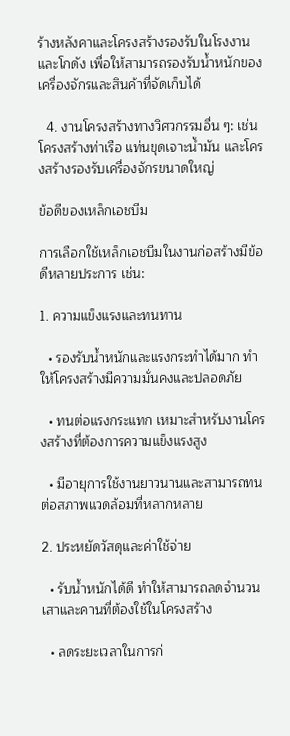ร้างหลังคาและโครงสร้างรองรับในโรงงานและโกดัง เพื่อให้สามารถรองรับน้ำหนักของเครื่องจักรและสินค้าที่จัดเก็บได้

  4. งานโครงสร้างทางวิศวกรรมอื่น ๆ: เช่น โครงสร้างท่าเรือ แท่นขุดเจาะน้ำมัน และโครงสร้างรองรับเครื่องจักรขนาดใหญ่

ข้อดีของเหล็กเอชบีม

การเลือกใช้เหล็กเอชบีมในงานก่อสร้างมีข้อดีหลายประการ เช่น:

1. ความแข็งแรงและทนทาน

  • รองรับน้ำหนักและแรงกระทำได้มาก ทำให้โครงสร้างมีความมั่นคงและปลอดภัย

  • ทนต่อแรงกระแทก เหมาะสำหรับงานโครงสร้างที่ต้องการความแข็งแรงสูง

  • มีอายุการใช้งานยาวนานและสามารถทนต่อสภาพแวดล้อมที่หลากหลาย

2. ประหยัดวัสดุและค่าใช้จ่าย

  • รับน้ำหนักได้ดี ทำให้สามารถลดจำนวนเสาและคานที่ต้องใช้ในโครงสร้าง

  • ลดระยะเวลาในการก่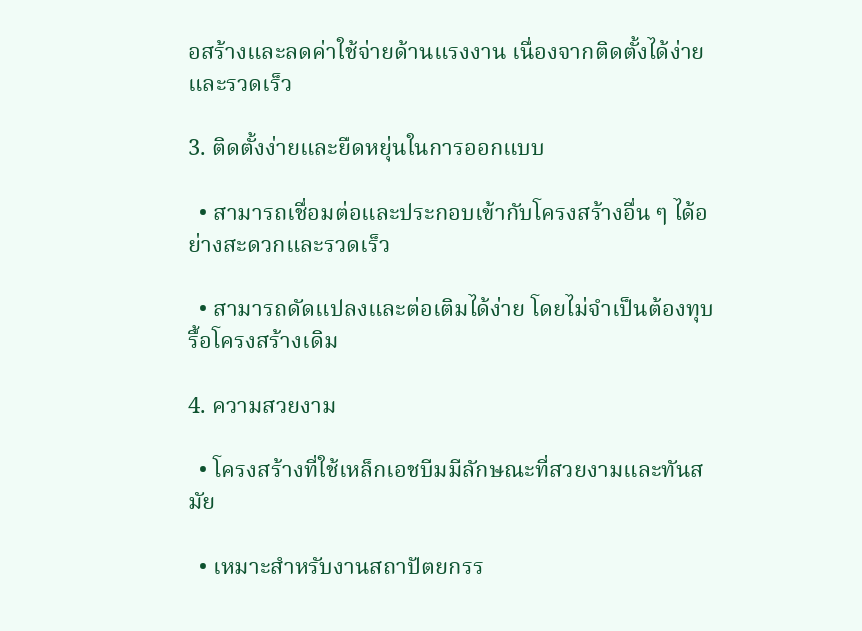อสร้างและลดค่าใช้จ่ายด้านแรงงาน เนื่องจากติดตั้งได้ง่ายและรวดเร็ว

3. ติดตั้งง่ายและยืดหยุ่นในการออกแบบ

  • สามารถเชื่อมต่อและประกอบเข้ากับโครงสร้างอื่น ๆ ได้อย่างสะดวกและรวดเร็ว

  • สามารถดัดแปลงและต่อเติมได้ง่าย โดยไม่จำเป็นต้องทุบรื้อโครงสร้างเดิม

4. ความสวยงาม

  • โครงสร้างที่ใช้เหล็กเอชบีมมีลักษณะที่สวยงามและทันสมัย

  • เหมาะสำหรับงานสถาปัตยกรร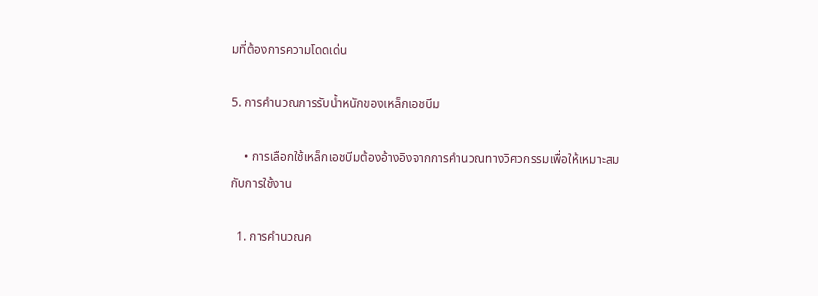มที่ต้องการความโดดเด่น

5. การคำนวณการรับน้ำหนักของเหล็กเอชบีม

    • การเลือกใช้เหล็กเอชบีมต้องอ้างอิงจากการคำนวณทางวิศวกรรมเพื่อให้เหมาะสมกับการใช้งาน

  1. การคำนวณค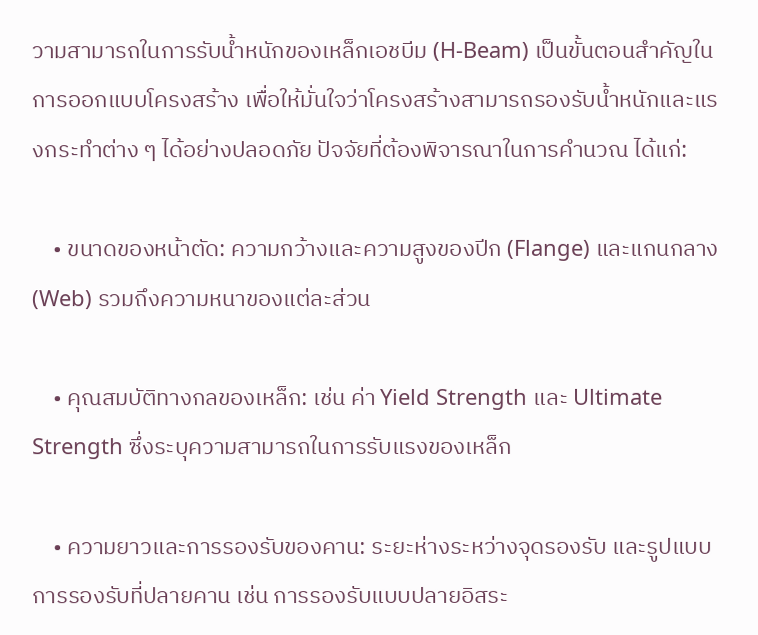วามสามารถในการรับน้ำหนักของเหล็กเอชบีม (H-Beam) เป็นขั้นตอนสำคัญในการออกแบบโครงสร้าง เพื่อให้มั่นใจว่าโครงสร้างสามารถรองรับน้ำหนักและแรงกระทำต่าง ๆ ได้อย่างปลอดภัย ปัจจัยที่ต้องพิจารณาในการคำนวณ ได้แก่:

    • ขนาดของหน้าตัด: ความกว้างและความสูงของปีก (Flange) และแกนกลาง (Web) รวมถึงความหนาของแต่ละส่วน

    • คุณสมบัติทางกลของเหล็ก: เช่น ค่า Yield Strength และ Ultimate Strength ซึ่งระบุความสามารถในการรับแรงของเหล็ก

    • ความยาวและการรองรับของคาน: ระยะห่างระหว่างจุดรองรับ และรูปแบบการรองรับที่ปลายคาน เช่น การรองรับแบบปลายอิสระ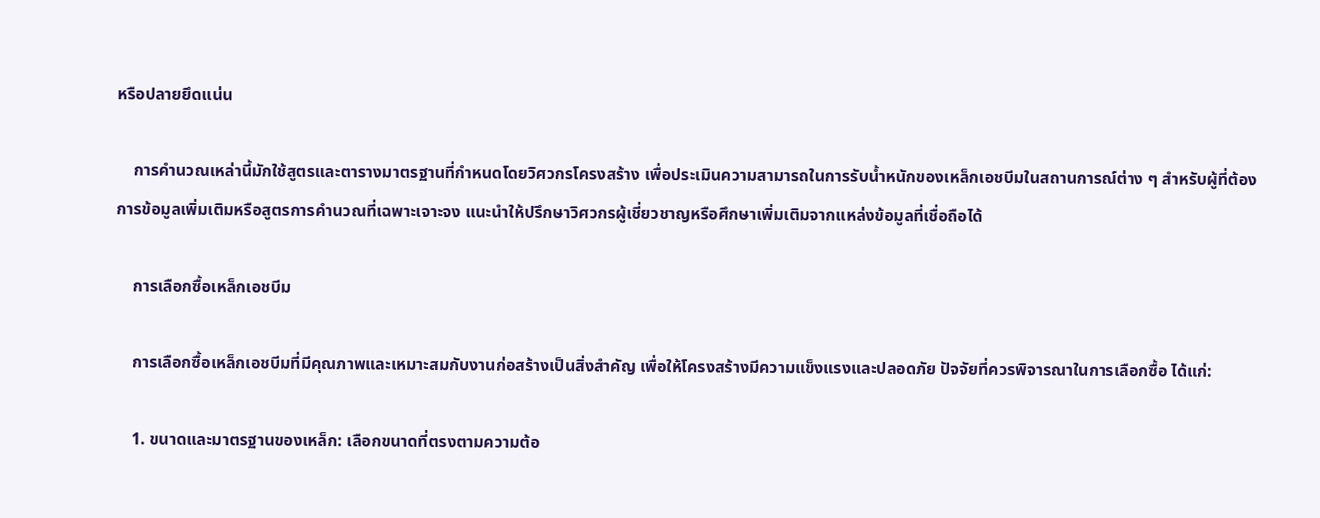หรือปลายยึดแน่น

    การคำนวณเหล่านี้มักใช้สูตรและตารางมาตรฐานที่กำหนดโดยวิศวกรโครงสร้าง เพื่อประเมินความสามารถในการรับน้ำหนักของเหล็กเอชบีมในสถานการณ์ต่าง ๆ สำหรับผู้ที่ต้องการข้อมูลเพิ่มเติมหรือสูตรการคำนวณที่เฉพาะเจาะจง แนะนำให้ปรึกษาวิศวกรผู้เชี่ยวชาญหรือศึกษาเพิ่มเติมจากแหล่งข้อมูลที่เชื่อถือได้

    การเลือกซื้อเหล็กเอชบีม

    การเลือกซื้อเหล็กเอชบีมที่มีคุณภาพและเหมาะสมกับงานก่อสร้างเป็นสิ่งสำคัญ เพื่อให้โครงสร้างมีความแข็งแรงและปลอดภัย ปัจจัยที่ควรพิจารณาในการเลือกซื้อ ได้แก่:

    1. ขนาดและมาตรฐานของเหล็ก: เลือกขนาดที่ตรงตามความต้อ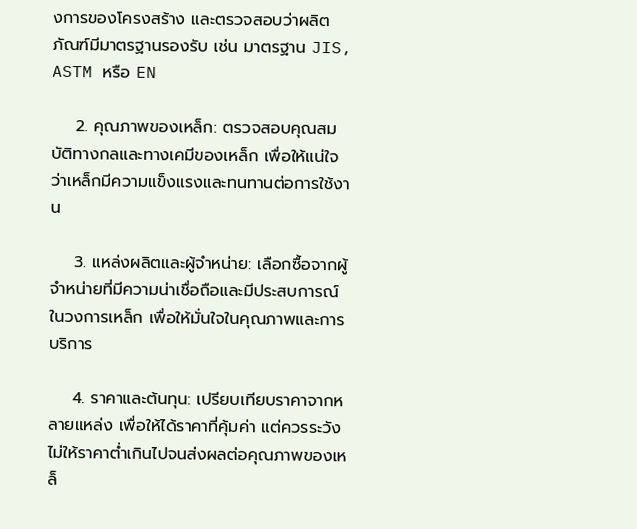งการของโครงสร้าง และตรวจสอบว่าผลิตภัณฑ์มีมาตรฐานรองรับ เช่น มาตรฐาน JIS, ASTM หรือ EN

    2. คุณภาพของเหล็ก: ตรวจสอบคุณสมบัติทางกลและทางเคมีของเหล็ก เพื่อให้แน่ใจว่าเหล็กมีความแข็งแรงและทนทานต่อการใช้งาน

    3. แหล่งผลิตและผู้จำหน่าย: เลือกซื้อจากผู้จำหน่ายที่มีความน่าเชื่อถือและมีประสบการณ์ในวงการเหล็ก เพื่อให้มั่นใจในคุณภาพและการบริการ

    4. ราคาและต้นทุน: เปรียบเทียบราคาจากหลายแหล่ง เพื่อให้ได้ราคาที่คุ้มค่า แต่ควรระวังไม่ให้ราคาต่ำเกินไปจนส่งผลต่อคุณภาพของเหล็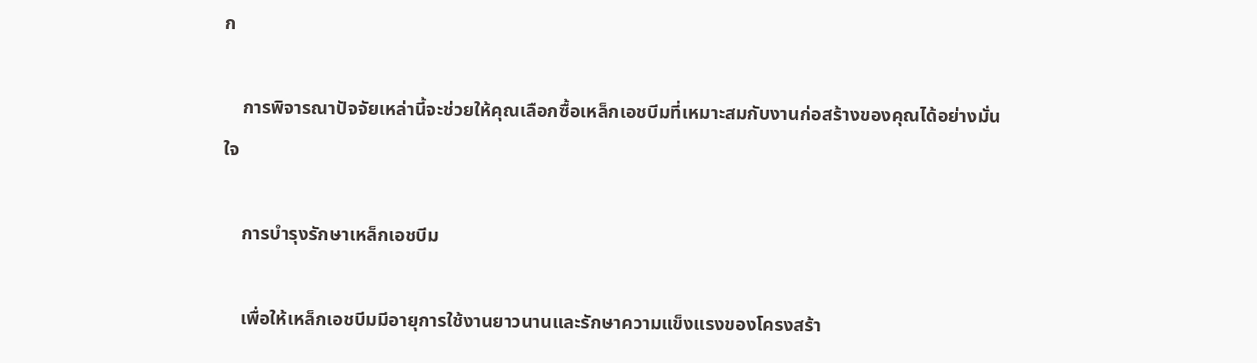ก

    การพิจารณาปัจจัยเหล่านี้จะช่วยให้คุณเลือกซื้อเหล็กเอชบีมที่เหมาะสมกับงานก่อสร้างของคุณได้อย่างมั่นใจ

    การบำรุงรักษาเหล็กเอชบีม

    เพื่อให้เหล็กเอชบีมมีอายุการใช้งานยาวนานและรักษาความแข็งแรงของโครงสร้า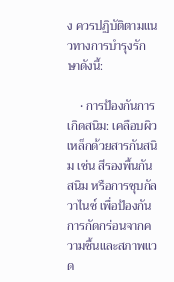ง ควรปฏิบัติตามแนวทางการบำรุงรักษาดังนี้:

    • การป้องกันการเกิดสนิม: เคลือบผิวเหล็กด้วยสารกันสนิม เช่น สีรองพื้นกันสนิม หรือการชุบกัลวาไนซ์ เพื่อป้องกันการกัดกร่อนจากความชื้นและสภาพแวด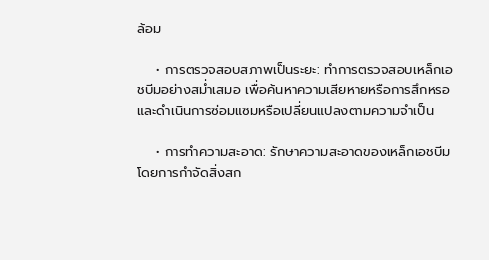ล้อม

    • การตรวจสอบสภาพเป็นระยะ: ทำการตรวจสอบเหล็กเอชบีมอย่างสม่ำเสมอ เพื่อค้นหาความเสียหายหรือการสึกหรอ และดำเนินการซ่อมแซมหรือเปลี่ยนแปลงตามความจำเป็น

    • การทำความสะอาด: รักษาความสะอาดของเหล็กเอชบีม โดยการกำจัดสิ่งสก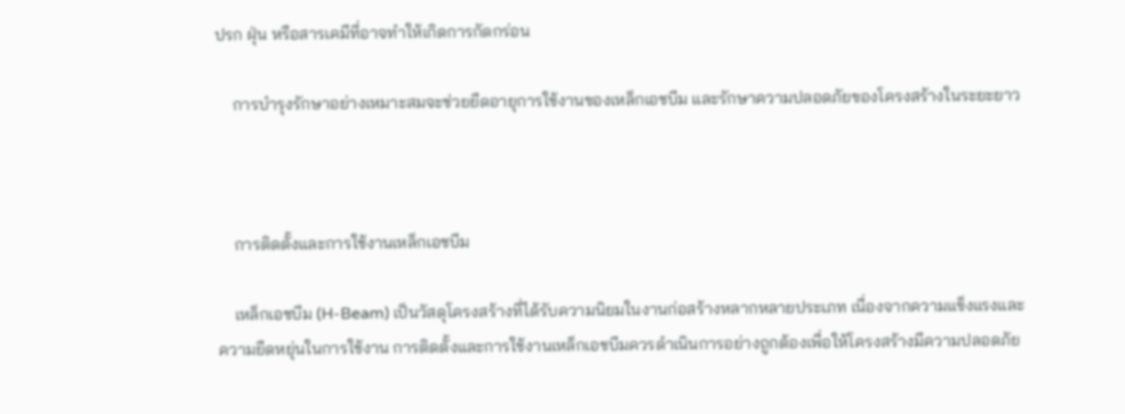ปรก ฝุ่น หรือสารเคมีที่อาจทำให้เกิดการกัดกร่อน

    การบำรุงรักษาอย่างเหมาะสมจะช่วยยืดอายุการใช้งานของเหล็กเอชบีม และรักษาความปลอดภัยของโครงสร้างในระยะยาว



    การติดตั้งและการใช้งานเหล็กเอชบีม

    เหล็กเอชบีม (H-Beam) เป็นวัสดุโครงสร้างที่ได้รับความนิยมในงานก่อสร้างหลากหลายประเภท เนื่องจากความแข็งแรงและความยืดหยุ่นในการใช้งาน การติดตั้งและการใช้งานเหล็กเอชบีมควรดำเนินการอย่างถูกต้องเพื่อให้โครงสร้างมีความปลอดภัย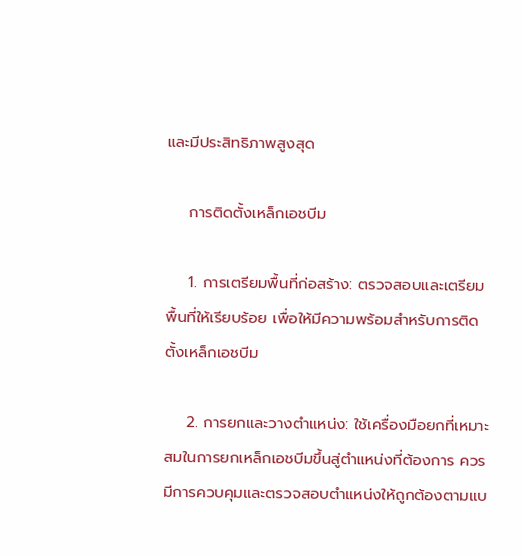และมีประสิทธิภาพสูงสุด

    การติดตั้งเหล็กเอชบีม

    1. การเตรียมพื้นที่ก่อสร้าง: ตรวจสอบและเตรียมพื้นที่ให้เรียบร้อย เพื่อให้มีความพร้อมสำหรับการติดตั้งเหล็กเอชบีม

    2. การยกและวางตำแหน่ง: ใช้เครื่องมือยกที่เหมาะสมในการยกเหล็กเอชบีมขึ้นสู่ตำแหน่งที่ต้องการ ควรมีการควบคุมและตรวจสอบตำแหน่งให้ถูกต้องตามแบ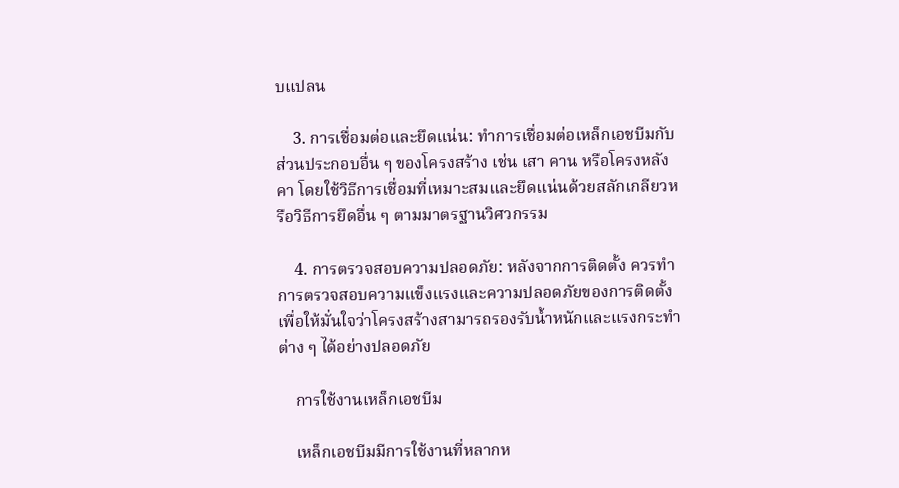บแปลน

    3. การเชื่อมต่อและยึดแน่น: ทำการเชื่อมต่อเหล็กเอชบีมกับส่วนประกอบอื่น ๆ ของโครงสร้าง เช่น เสา คาน หรือโครงหลังคา โดยใช้วิธีการเชื่อมที่เหมาะสมและยึดแน่นด้วยสลักเกลียวหรือวิธีการยึดอื่น ๆ ตามมาตรฐานวิศวกรรม

    4. การตรวจสอบความปลอดภัย: หลังจากการติดตั้ง ควรทำการตรวจสอบความแข็งแรงและความปลอดภัยของการติดตั้ง เพื่อให้มั่นใจว่าโครงสร้างสามารถรองรับน้ำหนักและแรงกระทำต่าง ๆ ได้อย่างปลอดภัย

    การใช้งานเหล็กเอชบีม

    เหล็กเอชบีมมีการใช้งานที่หลากห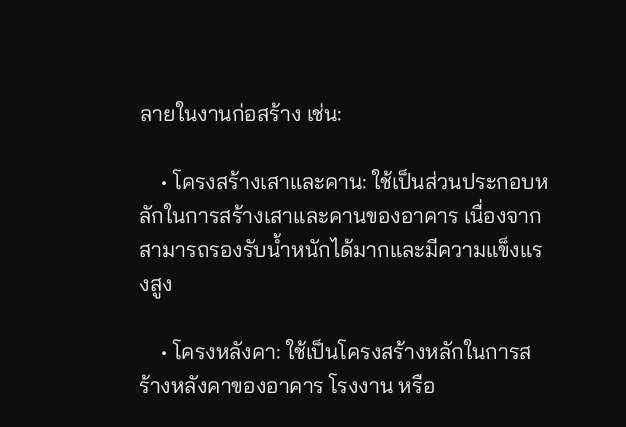ลายในงานก่อสร้าง เช่น:

    • โครงสร้างเสาและคาน: ใช้เป็นส่วนประกอบหลักในการสร้างเสาและคานของอาคาร เนื่องจากสามารถรองรับน้ำหนักได้มากและมีความแข็งแรงสูง

    • โครงหลังคา: ใช้เป็นโครงสร้างหลักในการสร้างหลังคาของอาคาร โรงงาน หรือ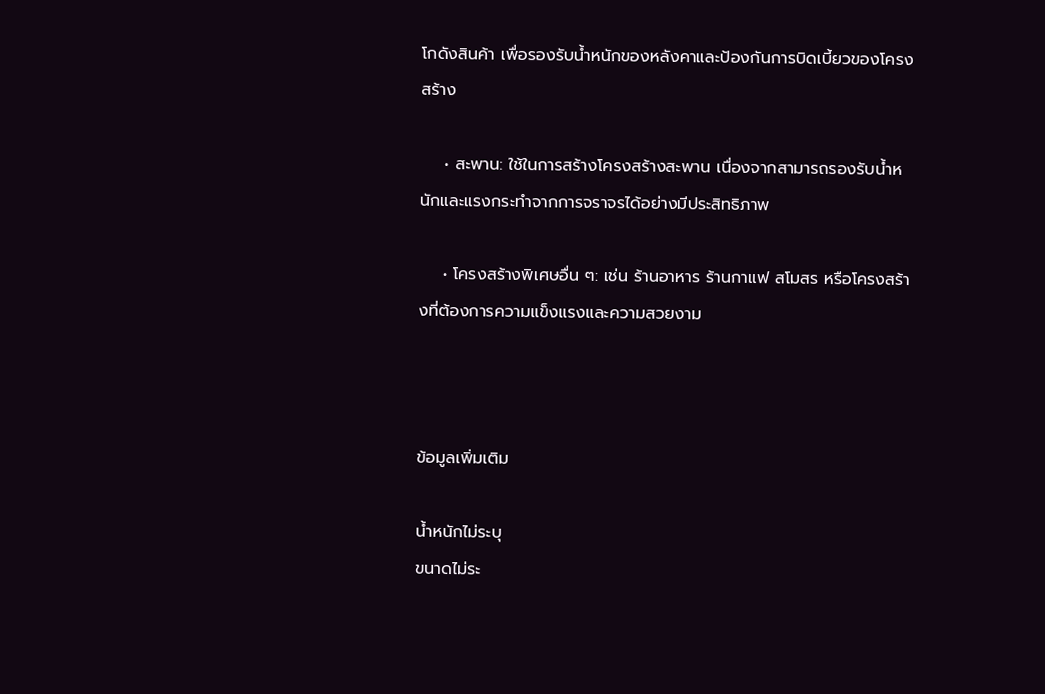โกดังสินค้า เพื่อรองรับน้ำหนักของหลังคาและป้องกันการบิดเบี้ยวของโครงสร้าง

    • สะพาน: ใช้ในการสร้างโครงสร้างสะพาน เนื่องจากสามารถรองรับน้ำหนักและแรงกระทำจากการจราจรได้อย่างมีประสิทธิภาพ

    • โครงสร้างพิเศษอื่น ๆ: เช่น ร้านอาหาร ร้านกาแฟ สโมสร หรือโครงสร้างที่ต้องการความแข็งแรงและความสวยงาม



ข้อมูลเพิ่มเติม

น้ำหนักไม่ระบุ
ขนาดไม่ระ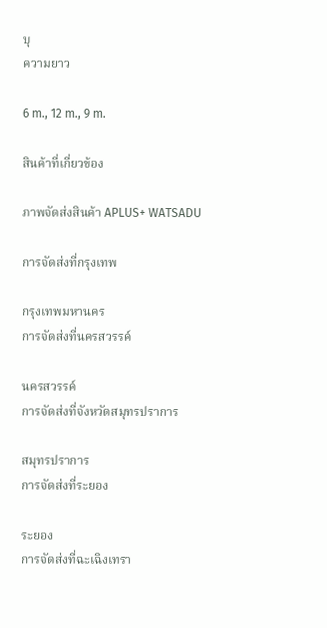บุ
ความยาว

6 m., 12 m., 9 m.

สินค้าที่เกี่ยวข้อง

ภาพจัดส่งสินค้า APLUS+ WATSADU

การจัดส่งที่กรุงเทพ

กรุงเทพมหานคร
การจัดส่งที่นครสวรรค์

นครสวรรค์
การจัดส่งที่จังหวัดสมุทรปราการ

สมุทรปราการ
การจัดส่งที่ระยอง

ระยอง
การจัดส่งที่ฉะเฉิงเทรา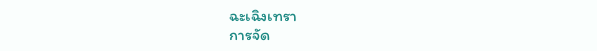ฉะเฉิงเทรา
การจัด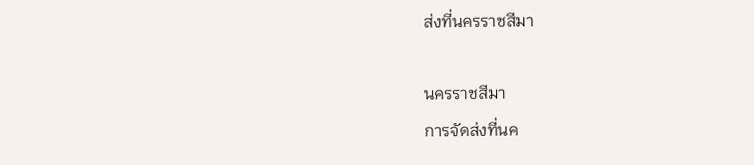ส่งที่นครราชสีมา

นครราชสีมา
การจัดส่งที่นค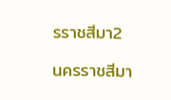รราชสีมา2

นครราชสีมา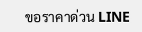ขอราคาด่วน LINE